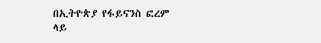በኢትዮጵያ የፋይናንስ ፎረም ላይ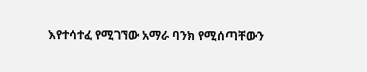እየተሳተፈ የሚገኘው አማራ ባንክ የሚሰጣቸውን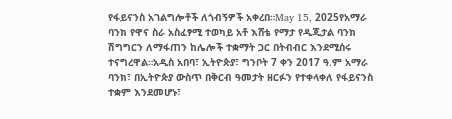የፋይናንስ አገልግሎቶች ለጎብኝዎች አቀረበ።May 15, 2025የአማራ ባንክ የዋና ስራ አስፈፃሚ ተወካይ አቶ እሸቴ የማታ የዲጂታል ባንክ ሽግግርን ለማፋጠን ከሌሎች ተቋማት ጋር በትብብር እንደሚሰሩ ተናግረዋል።አዲስ አበባ፣ ኢትዮጵያ፣ ግንቦት 7 ቀን 2017 ዓ.ም አማራ ባንክ፣ በኢትዮጵያ ውስጥ በቅርብ ዓመታት ዘርፉን የተቀላቀለ የፋይናንስ ተቋም እንደመሆኑ፣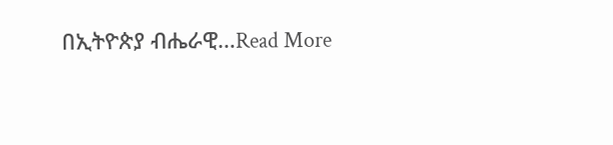በኢትዮጵያ ብሔራዊ…Read More